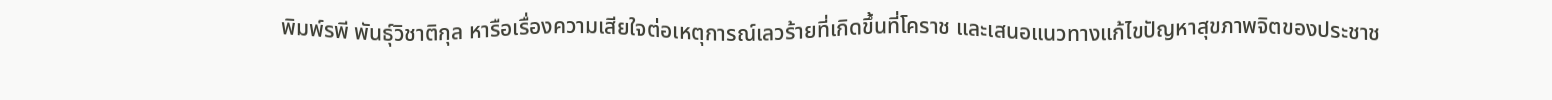พิมพ์รพี พันธุ์วิชาติกุล หารือเรื่องความเสียใจต่อเหตุการณ์เลวร้ายที่เกิดขึ้นที่โคราช และเสนอแนวทางแก้ไขปัญหาสุขภาพจิตของประชาช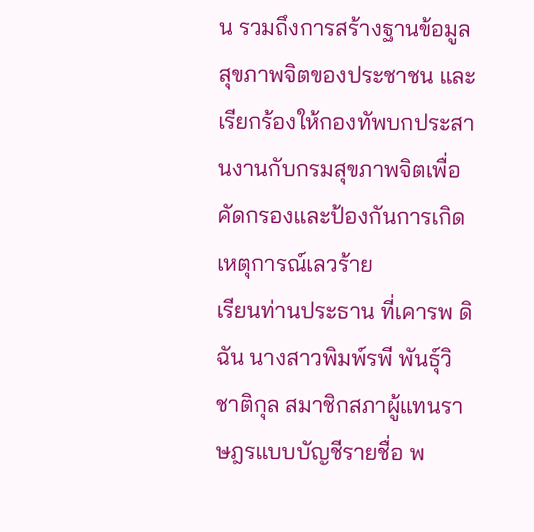น รวมถึงการสร้างฐานข้อมูลสุขภาพจิตของประชาชน และเรียกร้องให้กองทัพบกประสานงานกับกรมสุขภาพจิตเพื่อคัดกรองและป้องกันการเกิดเหตุการณ์เลวร้าย
เรียนท่านประธาน ที่เคารพ ดิฉัน นางสาวพิมพ์รพี พันธุ์วิชาติกุล สมาชิกสภาผู้แทนราษฎรแบบบัญชีรายชื่อ พ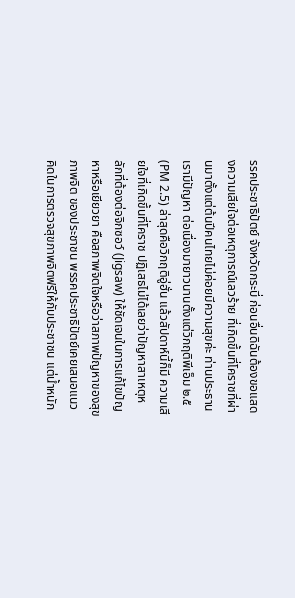รรคประชาธิปัตย์ จังหวัดกระบี่ ก่อนอื่นดิฉันต้องขอแสดงความเสียใจต่อเหตุการณ์เลวร้าย ที่เกิดขึ้นที่โคราชที่ผ่านมาตั้งแต่ต้นปีคนไทยไม่ค่อยมีความสุขค่ะ ท่านประธานเรามีปัญหา ต่อเนื่องมายาวนานตั้งแต่วิกฤติพีเอ็ม ๒.๕ (PM 2.5) ล่าสุดคือวิกฤติอู่ฮั่น แล้วสัปดาห์นี้ก็มี ความเสียใจที่เกิดขึ้นที่โคราช ปฏิเสธไม่ได้เลยว่าปัญหาสาเหตุหลักที่ต้องต่อจิกซอว์ (Jigsaw) ให้ชัดเจนในการแก้ไขปัญหาหรือเยียวยา คือสภาพจิตใจหรือว่าสภาพปัญหาของสุขภาพจิต ของประชาชน พรรคประชาธิปัตย์เคยเสนอแนวคิดในการตรวจสุขภาพจิตฟรีให้กับประชาชน แต่น้ำหนัก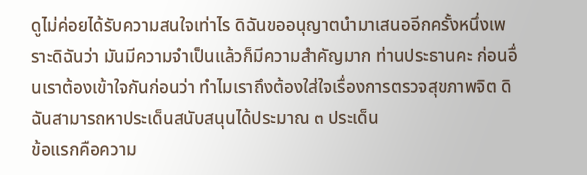ดูไม่ค่อยได้รับความสนใจเท่าไร ดิฉันขออนุญาตนำมาเสนออีกครั้งหนึ่งเพราะดิฉันว่า มันมีความจำเป็นแล้วก็มีความสำคัญมาก ท่านประธานคะ ก่อนอื่นเราต้องเข้าใจกันก่อนว่า ทำไมเราถึงต้องใส่ใจเรื่องการตรวจสุขภาพจิต ดิฉันสามารถหาประเด็นสนับสนุนได้ประมาณ ๓ ประเด็น
ข้อแรกคือความ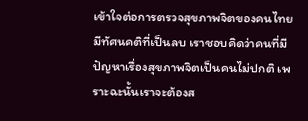เข้าใจต่อการตรวจสุขภาพจิตของคนไทยมีทัศนคติที่เป็นลบ เราชอบคิดว่าคนที่มีปัญหาเรื่องสุขภาพจิตเป็นคนไม่ปกติ เพราะฉะนั้นเราจะต้องส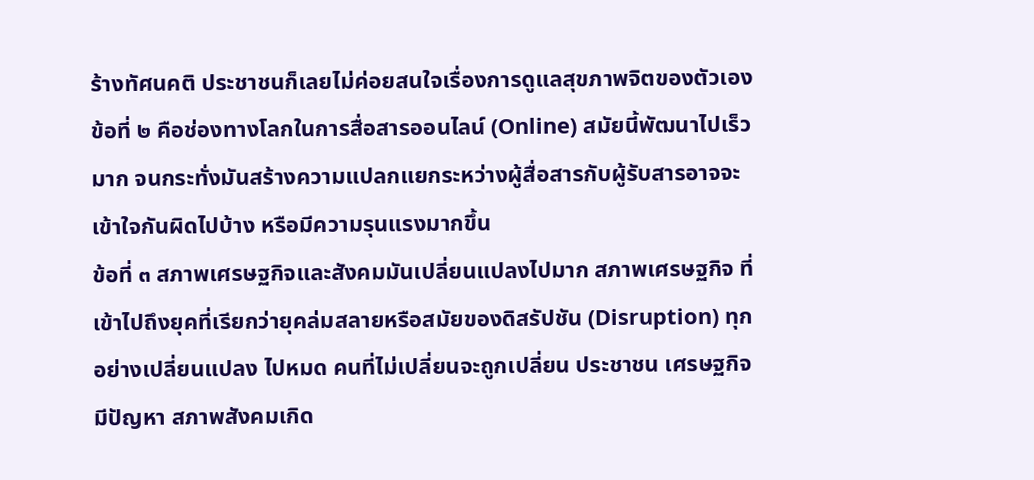ร้างทัศนคติ ประชาชนก็เลยไม่ค่อยสนใจเรื่องการดูแลสุขภาพจิตของตัวเอง
ข้อที่ ๒ คือช่องทางโลกในการสื่อสารออนไลน์ (Online) สมัยนี้พัฒนาไปเร็วมาก จนกระทั่งมันสร้างความแปลกแยกระหว่างผู้สื่อสารกับผู้รับสารอาจจะเข้าใจกันผิดไปบ้าง หรือมีความรุนแรงมากขึ้น
ข้อที่ ๓ สภาพเศรษฐกิจและสังคมมันเปลี่ยนแปลงไปมาก สภาพเศรษฐกิจ ที่เข้าไปถึงยุคที่เรียกว่ายุคล่มสลายหรือสมัยของดิสรัปชัน (Disruption) ทุกอย่างเปลี่ยนแปลง ไปหมด คนที่ไม่เปลี่ยนจะถูกเปลี่ยน ประชาชน เศรษฐกิจมีปัญหา สภาพสังคมเกิด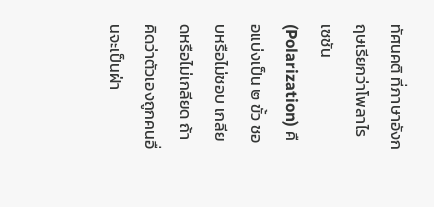ทัศนคติ ที่ภาษาอังกฤษเรียกว่าโพลาไรเซชัน (Polarization) คือแบ่งเป็น ๒ ขั้ว ชอบหรือไม่ชอบ เกลียดหรือไม่เกลียด ถ้าคิดว่าตัวเองถูกคนอื่นจะเป็นฝ่า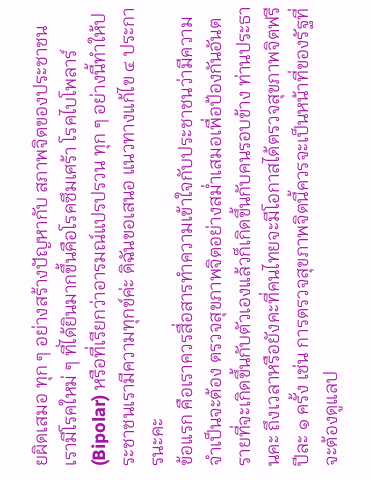ยผิดเสมอ ทุก ๆ อย่างสร้างปัญหากับ สภาพจิตของประชาชน เรามีโรคใหม่ ๆ ที่ได้ยินมากขึ้นคือโรคซึมเศร้า โรคไบโพลาร์ (Bipolar) หรือที่เรียกว่าอารมณ์แปรปรวน ทุก ๆ อย่างนี้ทำให้ประชาชนเรามีความทุกข์ค่ะ ดิฉันขอเสนอ แนวทางแก้ไข ๔ ประการนะคะ
ข้อแรก คือเราควรสื่อสารทำความเข้าใจกับประชาชนว่ามีความจำเป็นจะต้อง ตรวจสุขภาพจิตอย่างสม่ำเสมอเพื่อป้องกันอันตรายที่จะเกิดขึ้นกับตัวเองแล้วก็เกิดขึ้นกับคนรอบข้าง ท่านประธานคะ ถึงเวลาหรือยังคะที่คนไทยจะมีโอกาสได้ตรวจสุขภาพจิตฟรีปีละ ๑ ครั้ง เช่น การตรวจสุขภาพจิตนี้ควรจะเป็นหน้าที่ของรัฐที่จะต้องดูแลป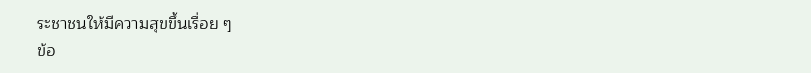ระชาชนให้มีความสุขขึ้นเรื่อย ๆ
ข้อ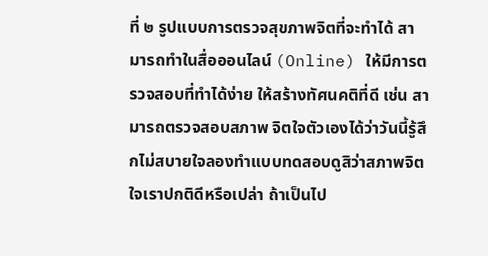ที่ ๒ รูปแบบการตรวจสุขภาพจิตที่จะทำได้ สามารถทำในสื่อออนไลน์ (Online) ให้มีการตรวจสอบที่ทำได้ง่าย ให้สร้างทัศนคติที่ดี เช่น สามารถตรวจสอบสภาพ จิตใจตัวเองได้ว่าวันนี้รู้สึกไม่สบายใจลองทำแบบทดสอบดูสิว่าสภาพจิตใจเราปกติดีหรือเปล่า ถ้าเป็นไป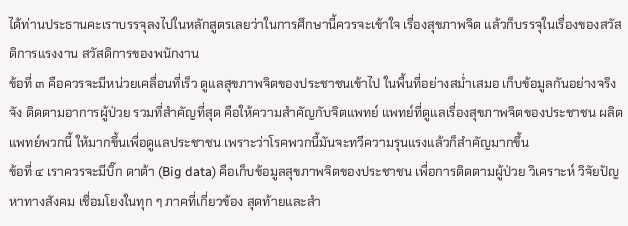ได้ท่านประธานคะเราบรรจุลงไปในหลักสูตรเลยว่าในการศึกษานี้ควรจะเข้าใจ เรื่องสุขภาพจิต แล้วก็บรรจุในเรื่องของสวัสดิการแรงงาน สวัสดิการของพนักงาน
ข้อที่ ๓ คือควรจะมีหน่วยเคลื่อนที่เร็ว ดูแลสุขภาพจิตของประชาชนเข้าไป ในพื้นที่อย่างสม่ำเสมอ เก็บข้อมูลกันอย่างจริงจัง ติดตามอาการผู้ป่วย รวมที่สำคัญที่สุด คือให้ความสำคัญกับจิตแพทย์ แพทย์ที่ดูแลเรื่องสุขภาพจิตของประชาชน ผลิตแพทย์พวกนี้ ให้มากขึ้นเพื่อดูแลประชาชน เพราะว่าโรคพวกนี้มันจะทวีความรุนแรงแล้วก็สำคัญมากขึ้น
ข้อที่ ๔ เราควรจะมีบิ๊ก ดาต้า (Big data) คือเก็บข้อมูลสุขภาพจิตของประชาชน เพื่อการติดตามผู้ป่วย วิเคราะห์ วิจัยปัญหาทางสังคม เชื่อมโยงในทุก ๆ ภาคที่เกี่ยวข้อง สุดท้ายและสำ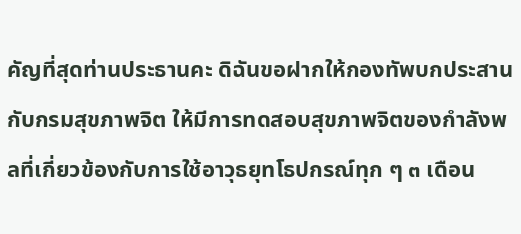คัญที่สุดท่านประธานคะ ดิฉันขอฝากให้กองทัพบกประสานกับกรมสุขภาพจิต ให้มีการทดสอบสุขภาพจิตของกำลังพลที่เกี่ยวข้องกับการใช้อาวุธยุทโธปกรณ์ทุก ๆ ๓ เดือน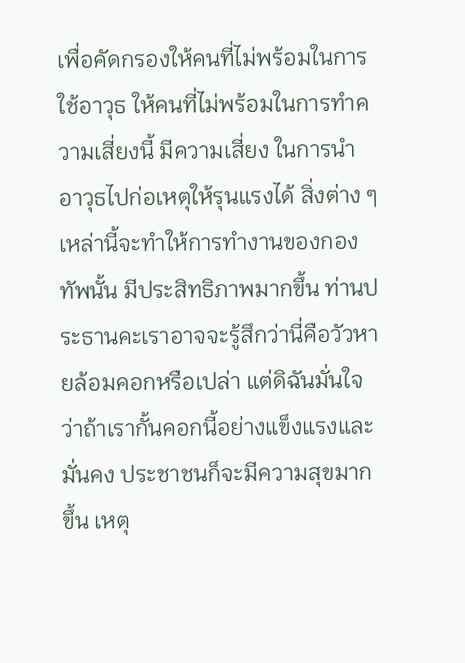เพื่อคัดกรองให้คนที่ไม่พร้อมในการใช้อาวุธ ให้คนที่ไม่พร้อมในการทำความเสี่ยงนี้ มีความเสี่ยง ในการนำอาวุธไปก่อเหตุให้รุนแรงได้ สิ่งต่าง ๆ เหล่านี้จะทำให้การทำงานของกองทัพนั้น มีประสิทธิภาพมากขึ้น ท่านประธานคะเราอาจจะรู้สึกว่านี่คือวัวหายล้อมคอกหรือเปล่า แต่ดิฉันมั่นใจว่าถ้าเรากั้นคอกนี้อย่างแข็งแรงและมั่นคง ประชาชนก็จะมีความสุขมากขึ้น เหตุ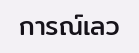การณ์เลว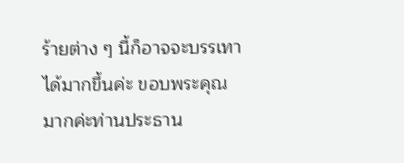ร้ายต่าง ๆ นี้ก็อาจจะบรรเทาได้มากขึ้นค่ะ ขอบพระคุณมากค่ะท่านประธาน